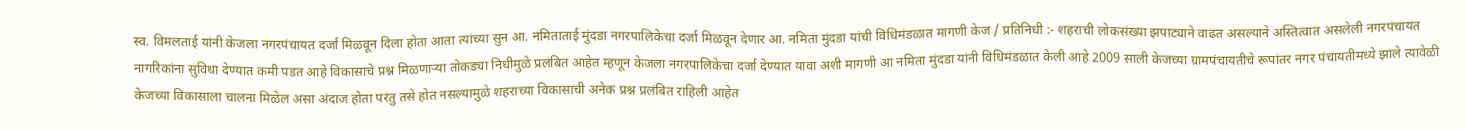स्व. विमलताई यांनी केजला नगरपंचायत दर्जा मिळवून दिला होता आता त्यांच्या सुन आ. नमिताताई मुंदडा नगरपालिकेचा दर्जा मिळवून देणार आ. नमिता मुंदडा यांची विधिमंडळात मागणी केज / प्रतिनिधी :- शहराची लोकसंख्या झपाट्याने वाढत असल्याने अस्तित्वात असलेली नगरपंचायत नागरिकांना सुविधा देण्यात कमी पडत आहे विकासाचे प्रश्न मिळणाऱ्या तोकड्या निधीमुळे प्रलंबित आहेत म्हणून केजला नगरपालिकेचा दर्जा देण्यात यावा अशी मागणी आ नमिता मुंदडा यांनी विधिमंडळात केली आहे 2009 साली केजच्या ग्रामपंचायतीचे रूपांतर नगर पंचायतीमध्ये झाले त्यावेळी केजच्या विकासाला चालना मिळेल असा अंदाज होता परंतु तसे होत नसल्यामुळे शहराच्या विकासाची अनेक प्रश्न प्रलंबित राहिली आहेत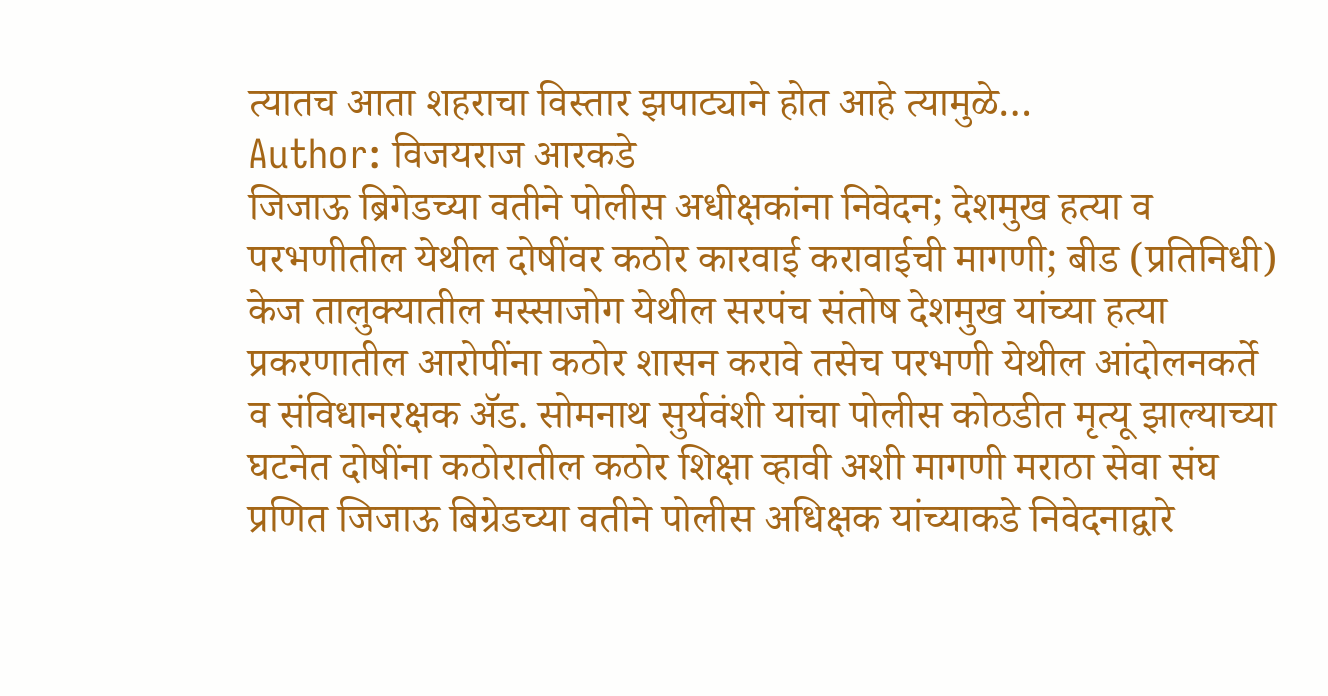त्यातच आता शहराचा विस्तार झपाट्याने होत आहे त्यामुळे…
Author: विजयराज आरकडे
जिजाऊ ब्रिगेडच्या वतीने पोलीस अधीक्षकांना निवेदन; देशमुख हत्या व परभणीतील येथील दोषींवर कठोर कारवाई करावाईची मागणी; बीड (प्रतिनिधी) केज तालुक्यातील मस्साजोग येथील सरपंच संतोष देशमुख यांच्या हत्या प्रकरणातील आरोपींना कठोर शासन करावे तसेच परभणी येथील आंदोलनकर्ते व संविधानरक्षक ॲड. सोमनाथ सुर्यवंशी यांचा पोलीस कोठडीत मृत्यू झाल्याच्या घटनेत दोषींना कठोरातील कठोर शिक्षा व्हावी अशी मागणी मराठा सेवा संघ प्रणित जिजाऊ बिग्रेडच्या वतीने पोलीस अधिक्षक यांच्याकडे निवेदनाद्वारे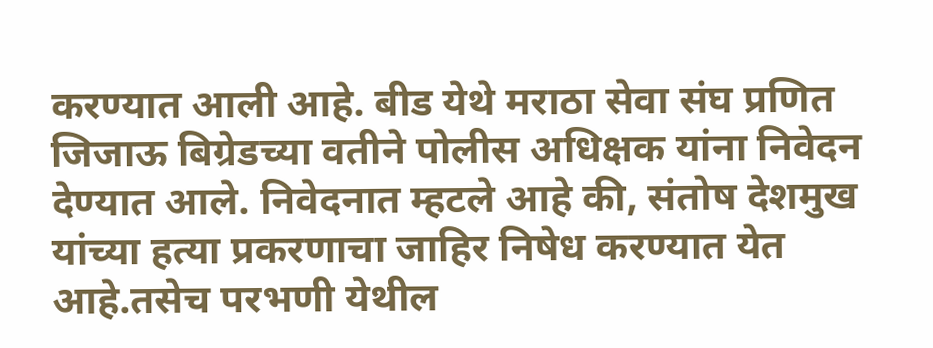करण्यात आली आहे. बीड येथे मराठा सेवा संघ प्रणित जिजाऊ बिग्रेडच्या वतीने पोलीस अधिक्षक यांना निवेदन देण्यात आले. निवेदनात म्हटले आहे की, संतोष देशमुख यांच्या हत्या प्रकरणाचा जाहिर निषेध करण्यात येत आहे.तसेच परभणी येथील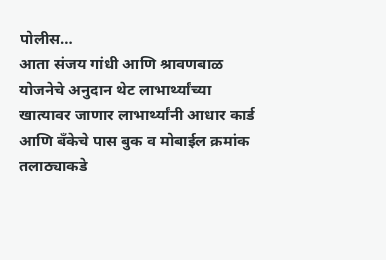पोलीस…
आता संजय गांधी आणि श्रावणबाळ योजनेचे अनुदान थेट लाभार्थ्यांच्या खात्यावर जाणार लाभार्थ्यांनी आधार कार्ड आणि बँकेचे पास बुक व मोबाईल क्रमांक तलाठ्याकडे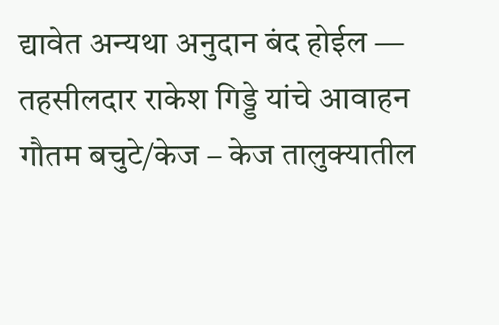द्यावेत अन्यथा अनुदान बंद होईल — तहसीलदार राकेश गिड्डे यांचे आवाहन गौतम बचुटे/केज – केज तालुक्यातील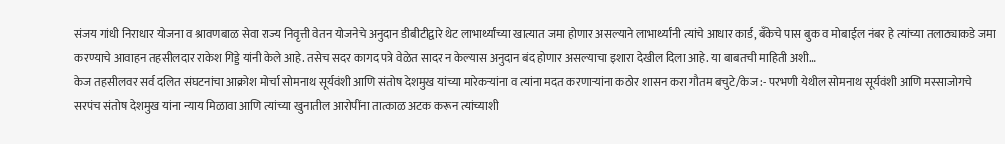संजय गांधी निराधार योजना व श्रावणबाळ सेवा राज्य निवृत्ती वेतन योजनेचे अनुदान डीबीटीद्वारे थेट लाभार्थ्यांच्या खात्यात जमा होणार असल्याने लाभार्थ्यांनी त्यांचे आधार कार्ड, बँकेचे पास बुक व मोबाईल नंबर हे त्यांच्या तलाठ्याकडे जमा करण्याचे आवाहन तहसीलदार राकेश गिड्डे यांनी केले आहे. तसेच सदर कागद पत्रे वेळेत सादर न केल्यास अनुदान बंद होणार असल्याचा इशारा देखील दिला आहे. या बाबतची माहिती अशी…
केज तहसीलवर सर्व दलित संघटनांचा आक्रोश मोर्चा सोमनाथ सूर्यवंशी आणि संतोष देशमुख यांच्या मारेकऱ्यांना व त्यांना मदत करणाऱ्यांना कठोर शासन करा गौतम बचुटे/केज :- परभणी येथील सोमनाथ सूर्यवंशी आणि मस्साजोगचे सरपंच संतोष देशमुख यांना न्याय मिळावा आणि त्यांच्या खुनातील आरोपींना तात्काळ अटक करून त्यांच्याशी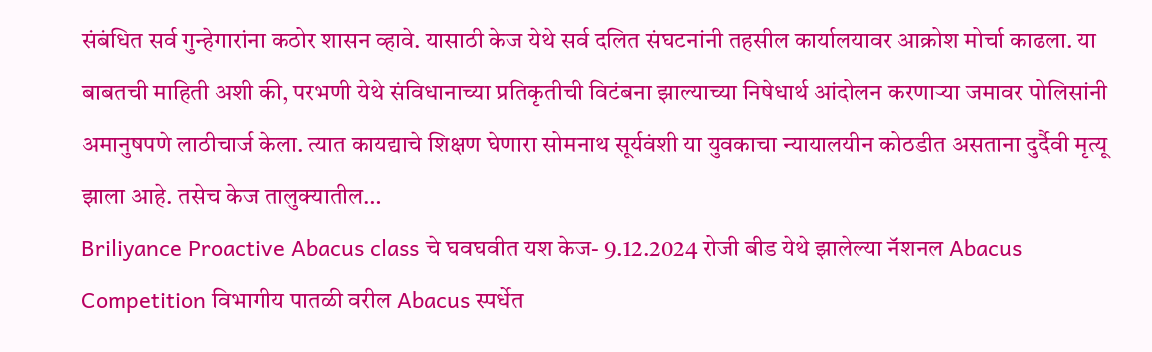संबंधित सर्व गुन्हेगारांना कठोर शासन व्हावे. यासाठी केज येथे सर्व दलित संघटनांनी तहसील कार्यालयावर आक्रोश मोर्चा काढला. या बाबतची माहिती अशी की, परभणी येथे संविधानाच्या प्रतिकृतीची विटंबना झाल्याच्या निषेधार्थ आंदोलन करणाऱ्या जमावर पोलिसांनी अमानुषपणे लाठीचार्ज केला. त्यात कायद्याचे शिक्षण घेणारा सोमनाथ सूर्यवंशी या युवकाचा न्यायालयीन कोठडीत असताना दुर्दैवी मृत्यू झाला आहे. तसेच केज तालुक्यातील…
Briliyance Proactive Abacus class चे घवघवीत यश केज- 9.12.2024 रोजी बीड येथे झालेल्या नॅशनल Abacus Competition विभागीय पातळी वरील Abacus स्पर्धेत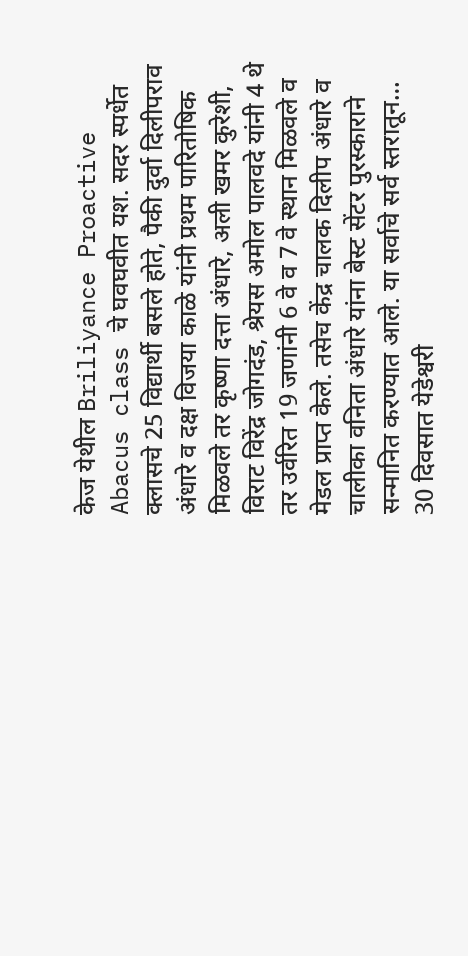केज येथील Briliyance Proactive Abacus class चे घवघवीत यश. सदर स्पर्धेत क्लासचे 25 विद्यार्थी बसले होते, पैकी दुर्वा दिलीपराव अंधारे व दक्ष विजया काळे यांनी प्रथम पारितोषिक मिळवले तर कृष्णा दत्ता अंधारे, अली खमर कुरेशी, विराट विरेंद्र जोगदंड, श्रेयस अमोल पालवदे यांनी 4 थे तर उर्वरित 19 जणांनी 6 वे व 7 वे स्थान मिळवले व मेडल प्राप्त केले. तसेच केंद्र चालक दिलीप अंधारे व चालीका वनिता अंधारे यांना बेस्ट सेंटर पुरस्काराने सन्मानित करण्यात आले. या सर्वाचे सर्व स्तरातून…
30 दिवसात येडेश्वरी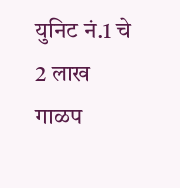युनिट नं.1 चे 2 लाख गाळप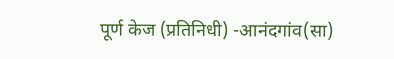पूर्ण केज (प्रतिनिधी) -आनंदगांव(सा)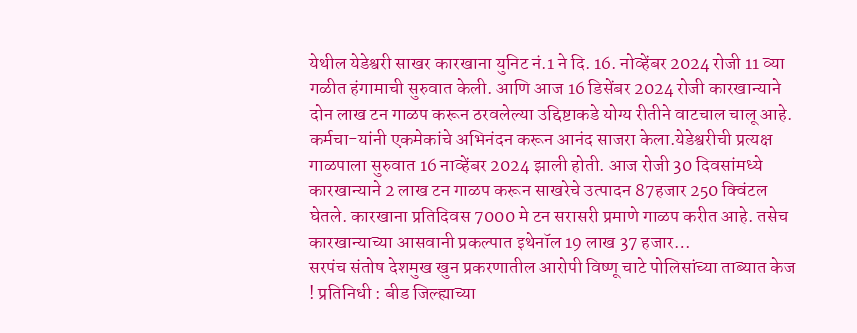येथील येडेश्वरी साखर कारखाना युनिट नं.1 ने दि. 16. नोव्हेंबर 2024 रोजी 11 व्या गळीत हंगामाची सुरुवात केली. आणि आज 16 डिसेंबर 2024 रोजी कारखान्याने दोन लाख टन गाळप करून ठरवलेल्या उद्दिष्टाकडे योग्य रीतीने वाटचाल चालू आहे. कर्मचा-यांनी एकमेकांचे अभिनंदन करून आनंद साजरा केला.येडेश्वरीची प्रत्यक्ष गाळपाला सुरुवात 16 नाव्हेंबर 2024 झाली होती. आज रोजी 30 दिवसांमध्ये कारखान्याने 2 लाख टन गाळप करून साखरेचे उत्पादन 87हजार 250 क्विंटल घेतले. कारखाना प्रतिदिवस 7000 मे टन सरासरी प्रमाणे गाळप करीत आहे. तसेच कारखान्याच्या आसवानी प्रकल्पात इथेनॉल 19 लाख 37 हजार…
सरपंच संतोष देशमुख खुन प्रकरणातील आरोपी विष्णू चाटे पोलिसांच्या ताब्यात केज ! प्रतिनिधी : बीड जिल्ह्याच्या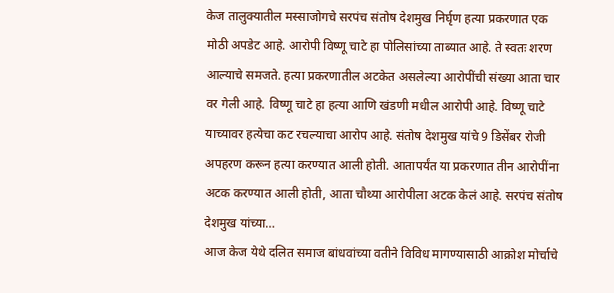केज तालुक्यातील मस्साजोगचे सरपंच संतोष देशमुख निर्घृण हत्या प्रकरणात एक मोठी अपडेट आहे. आरोपी विष्णू चाटे हा पोलिसांच्या ताब्यात आहे. ते स्वतः शरण आल्याचे समजते. हत्या प्रकरणातील अटकेत असलेल्या आरोपींची संख्या आता चार वर गेली आहे. विष्णू चाटे हा हत्या आणि खंडणी मधील आरोपी आहे. विष्णू चाटे याच्यावर हत्येचा कट रचल्याचा आरोप आहे. संतोष देशमुख यांचे 9 डिसेंबर रोजी अपहरण करून हत्या करण्यात आली होती. आतापर्यंत या प्रकरणात तीन आरोपींना अटक करण्यात आली होती, आता चौथ्या आरोपीला अटक केलं आहे. सरपंच संतोष देशमुख यांच्या…
आज केज येथे दलित समाज बांधवांच्या वतीने विविध मागण्यासाठी आक्रोश मोर्चाचे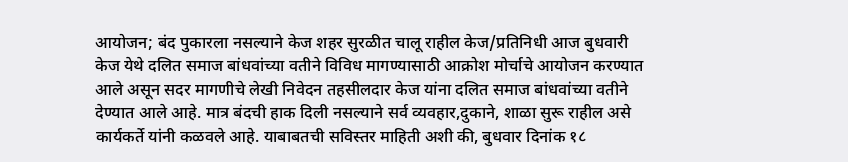आयोजन; बंद पुकारला नसल्याने केज शहर सुरळीत चालू राहील केज/प्रतिनिधी आज बुधवारी केज येथे दलित समाज बांधवांच्या वतीने विविध मागण्यासाठी आक्रोश मोर्चाचे आयोजन करण्यात आले असून सदर मागणीचे लेखी निवेदन तहसीलदार केज यांना दलित समाज बांधवांच्या वतीने देण्यात आले आहे. मात्र बंदची हाक दिली नसल्याने सर्व व्यवहार,दुकाने, शाळा सुरू राहील असे कार्यकर्ते यांनी कळवले आहे. याबाबतची सविस्तर माहिती अशी की, बुधवार दिनांक १८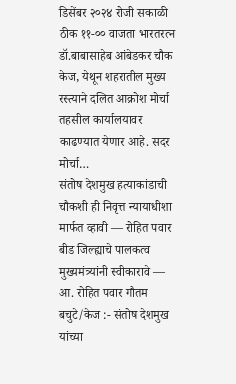डिसेंबर २०२४ रोजी सकाळी ठीक ११-०० वाजता भारतरत्न डॉ.बाबासाहेब आंबेडकर चौक केज, येथून शहरातील मुख्य रस्त्याने दलित आक्रोश मोर्चा तहसील कार्यालयावर काढण्यात येणार आहे. सदर मोर्चा…
संतोष देशमुख हत्याकांडाची चौकशी ही निवृत्त न्यायाधीशा मार्फत व्हावी — रोहित पवार बीड जिल्ह्याचे पालकत्व मुख्यमंत्र्यांनी स्वीकारावे — आ. रोहित पवार गौतम बचुटे/केज :- संतोष देशमुख यांच्या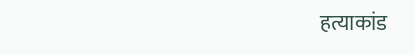हत्याकांड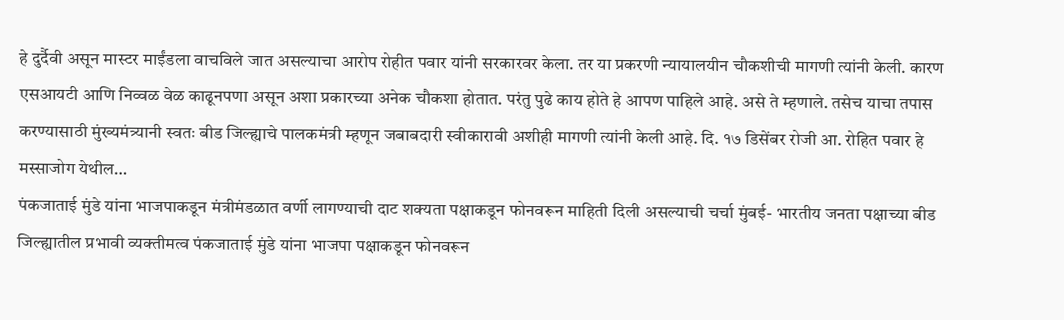हे दुर्दैवी असून मास्टर माईंडला वाचविले जात असल्याचा आरोप रोहीत पवार यांनी सरकारवर केला. तर या प्रकरणी न्यायालयीन चौकशीची मागणी त्यांनी केली. कारण एसआयटी आणि निव्वळ वेळ काढूनपणा असून अशा प्रकारच्या अनेक चौकशा होतात. परंतु पुढे काय होते हे आपण पाहिले आहे. असे ते म्हणाले. तसेच याचा तपास करण्यासाठी मुंख्यमंत्र्यानी स्वतः बीड जिल्ह्याचे पालकमंत्री म्हणून जबाबदारी स्वीकारावी अशीही मागणी त्यांनी केली आहे. दि. १७ डिसेंबर रोजी आ. रोहित पवार हे मस्साजोग येथील…
पंकजाताई मुंडे यांना भाजपाकडून मंत्रीमंडळात वर्णी लागण्याची दाट शक्यता पक्षाकडून फोनवरून माहिती दिली असल्याची चर्चा मुंबई- भारतीय जनता पक्षाच्या बीड जिल्ह्यातील प्रभावी व्यक्तीमत्व पंकजाताई मुंडे यांना भाजपा पक्षाकडून फोनवरून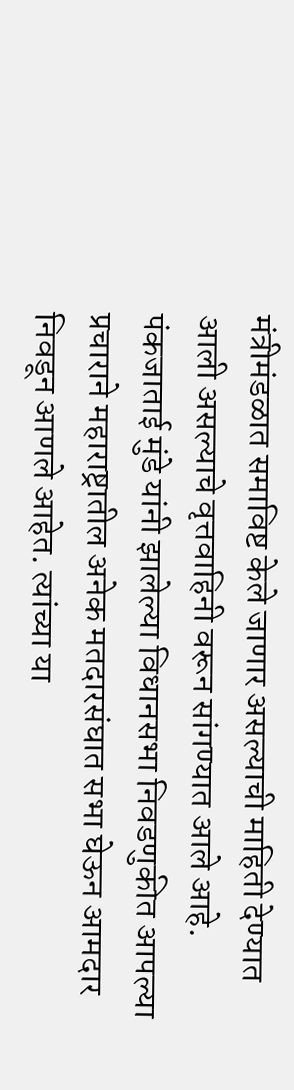मंत्रीमंडळात समाविष्ट केले जाणार असल्याची माहिती देण्यात आली असल्याचे वृत्तवाहिनी वरून सांगण्यात आले आहे. पंकजाताई मुंडे यांनी झालेल्या विधानसभा निवडणुकीत आपल्या प्रचाराने महाराष्ट्रातील अनेक मतदारसंघात सभा घेऊन आमदार निवडून आणले आहेत. त्यांच्या या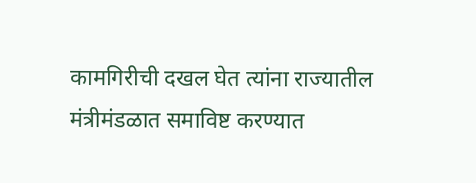कामगिरीची दखल घेत त्यांना राज्यातील मंत्रीमंडळात समाविष्ट करण्यात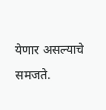येणार असल्याचे समजते.